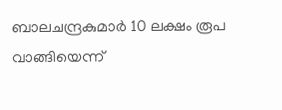ബാലചന്ദ്രകുമാര്‍ 10 ലക്ഷം രൂപ വാങ്ങിയെന്ന്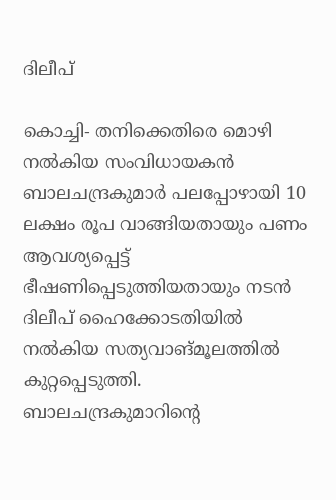ദിലീപ്

കൊച്ചി- തനിക്കെതിരെ മൊഴി നല്‍കിയ സംവിധായകന്‍ ബാലചന്ദ്രകുമാര്‍ പലപ്പോഴായി 10 ലക്ഷം രൂപ വാങ്ങിയതായും പണം ആവശ്യപ്പെട്ട് ഭീഷണിപ്പെടുത്തിയതായും നടന്‍ ദിലീപ് ഹൈക്കോടതിയില്‍ നല്‍കിയ സത്യവാങ്മൂലത്തില്‍ കുറ്റപ്പെടുത്തി.  ബാലചന്ദ്രകുമാറിന്റെ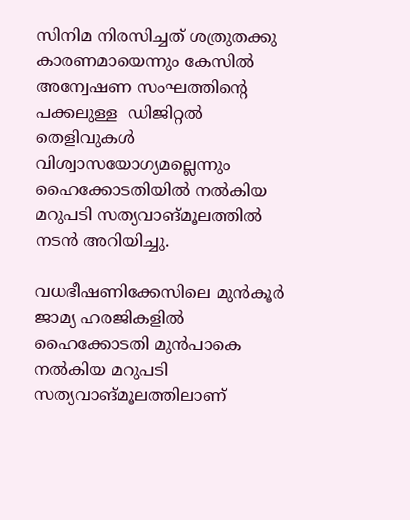സിനിമ നിരസിച്ചത് ശത്രുതക്കു കാരണമായെന്നും കേസില്‍ അന്വേഷണ സംഘത്തിന്റെ പക്കലുള്ള  ഡിജിറ്റല്‍ തെളിവുകള്‍ വിശ്വാസയോഗ്യമല്ലെന്നും ഹൈക്കോടതിയില്‍ നല്‍കിയ മറുപടി സത്യവാങ്മൂലത്തില്‍ നടന്‍ അറിയിച്ചു.

വധഭീഷണിക്കേസിലെ മുന്‍കൂര്‍ ജാമ്യ ഹരജികളില്‍ ഹൈക്കോടതി മുന്‍പാകെ നല്‍കിയ മറുപടി സത്യവാങ്മൂലത്തിലാണ്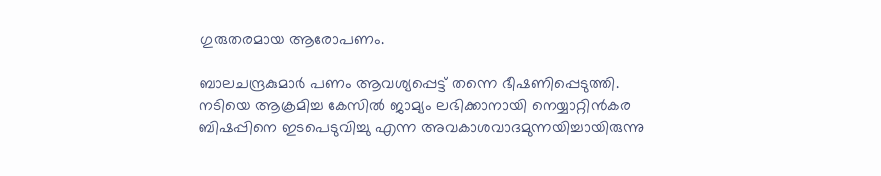ഗുരുതരമായ ആരോപണം.

ബാലചന്ദ്രകുമാര്‍ പണം ആവശ്യപ്പെട്ട് തന്നെ ഭീഷണിപ്പെടുത്തി. നടിയെ ആക്രമിച്ച കേസില്‍ ജാമ്യം ലഭിക്കാനായി നെയ്യാറ്റിന്‍കര ബിഷപ്പിനെ ഇടപെടുവിച്ചു എന്ന അവകാശവാദമുന്നയിച്ചായിരുന്നു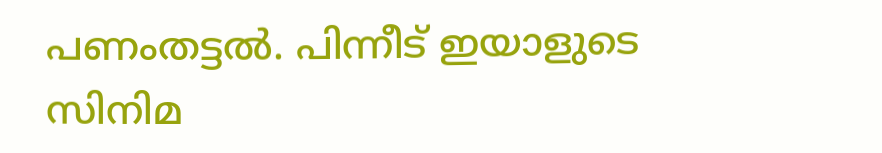പണംതട്ടല്‍. പിന്നീട് ഇയാളുടെ സിനിമ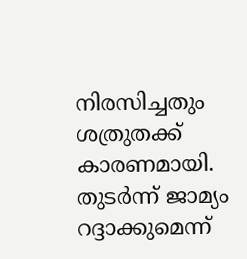നിരസിച്ചതും ശത്രുതക്ക് കാരണമായി. തുടര്‍ന്ന് ജാമ്യം റദ്ദാക്കുമെന്ന്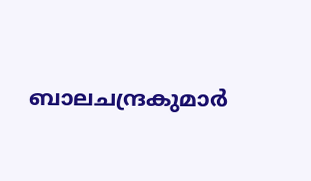ബാലചന്ദ്രകുമാര്‍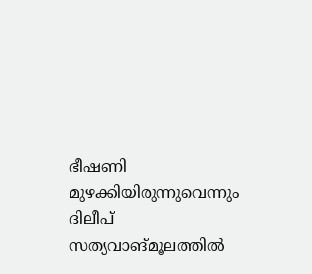ഭീഷണി മുഴക്കിയിരുന്നുവെന്നും ദിലീപ് സത്യവാങ്മൂലത്തില്‍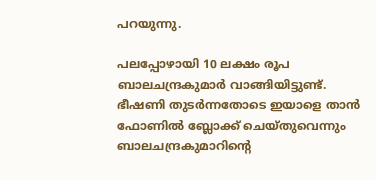പറയുന്നു.

പലപ്പോഴായി 10 ലക്ഷം രൂപ ബാലചന്ദ്രകുമാര്‍ വാങ്ങിയിട്ടുണ്ട്. ഭീഷണി തുടര്‍ന്നതോടെ ഇയാളെ താന്‍ ഫോണില്‍ ബ്ലോക്ക് ചെയ്തുവെന്നും ബാലചന്ദ്രകുമാറിന്റെ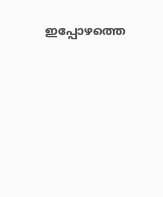ഇപ്പോഴത്തെ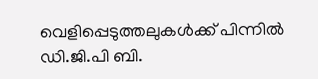വെളിപ്പെടുത്തലുകള്‍ക്ക് പിന്നില്‍ ഡി.ജി.പി ബി.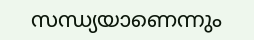സന്ധ്യയാണെന്നും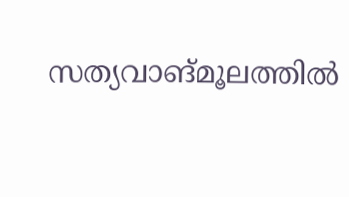സത്യവാങ്മൂലത്തില്‍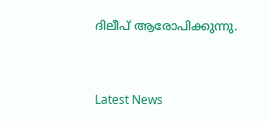ദിലീപ് ആരോപിക്കുന്നു.



Latest News